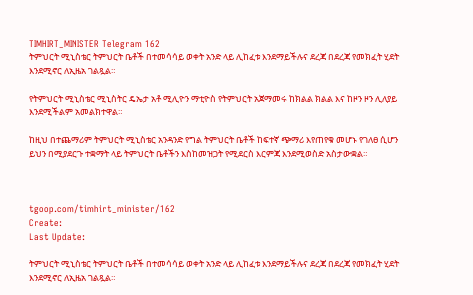TIMHIRT_MINISTER Telegram 162
ትምህርት ሚኒስቴር ትምህርት ቤቶች በተመሳሳይ ወቀት አንድ ላይ ሊከፈቱ እንደማይችሉና ደረጃ በደረጃ የመክፈት ሂደት እንደሚኖር ለኢዜአ ገልጿል።

የትምህርት ሚኒስቴር ሚኒስትር ዴኤታ አቶ ሚሊዮን ማቲዮስ የትምህርት አጀማመሩ ከክልል ክልል እና ከዞን ዞን ሊለያይ እንደሚችልም አመልክተዋል።

ከዚህ በተጨማሪም ትምህርት ሚኒስቴር አንዳንድ የግል ትምህርት ቤቶች ከፍተኛ ጭማሪ እየጠየቁ መሆኑ የገለፀ ሲሆን ይህን በሚያደርጉ ተቋማት ላይ ትምህርት ቤቶችን እስከመዝጋት የሚደርስ እርምጃ እንደሚወስድ አስታውቋል።



tgoop.com/timhirt_minister/162
Create:
Last Update:

ትምህርት ሚኒስቴር ትምህርት ቤቶች በተመሳሳይ ወቀት አንድ ላይ ሊከፈቱ እንደማይችሉና ደረጃ በደረጃ የመክፈት ሂደት እንደሚኖር ለኢዜአ ገልጿል።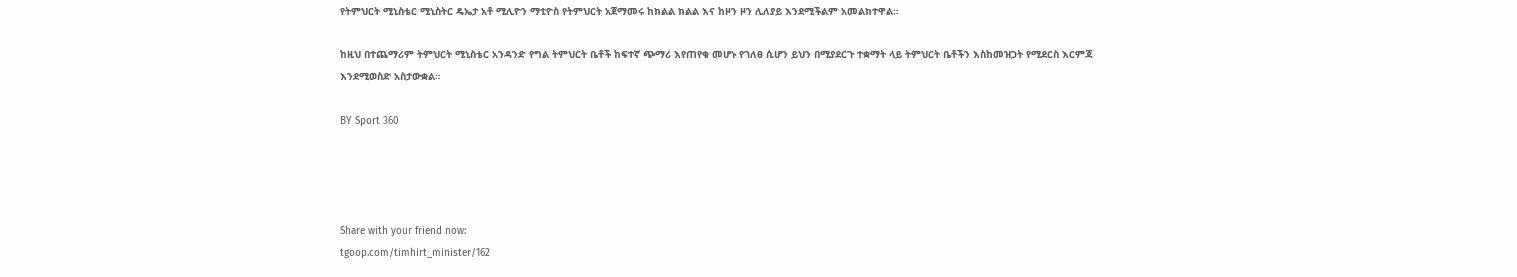የትምህርት ሚኒስቴር ሚኒስትር ዴኤታ አቶ ሚሊዮን ማቲዮስ የትምህርት አጀማመሩ ከክልል ክልል እና ከዞን ዞን ሊለያይ እንደሚችልም አመልክተዋል።

ከዚህ በተጨማሪም ትምህርት ሚኒስቴር አንዳንድ የግል ትምህርት ቤቶች ከፍተኛ ጭማሪ እየጠየቁ መሆኑ የገለፀ ሲሆን ይህን በሚያደርጉ ተቋማት ላይ ትምህርት ቤቶችን እስከመዝጋት የሚደርስ እርምጃ እንደሚወስድ አስታውቋል።

BY Sport 360




Share with your friend now:
tgoop.com/timhirt_minister/162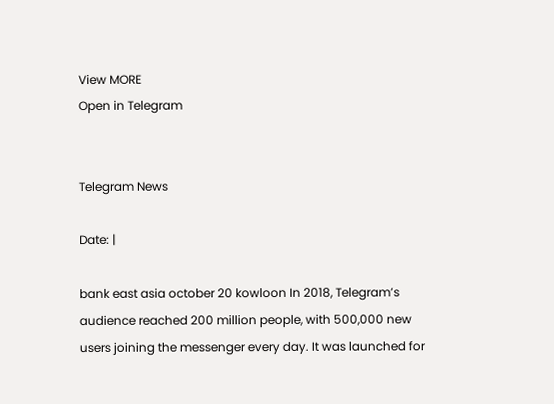View MORE
Open in Telegram


Telegram News

Date: |

bank east asia october 20 kowloon In 2018, Telegram’s audience reached 200 million people, with 500,000 new users joining the messenger every day. It was launched for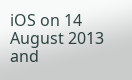iOS on 14 August 2013 and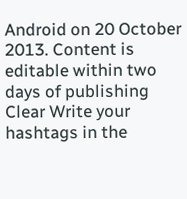Android on 20 October 2013. Content is editable within two days of publishing Clear Write your hashtags in the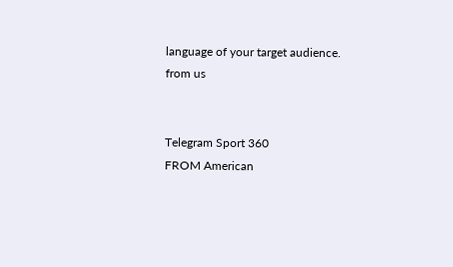language of your target audience.
from us


Telegram Sport 360
FROM American